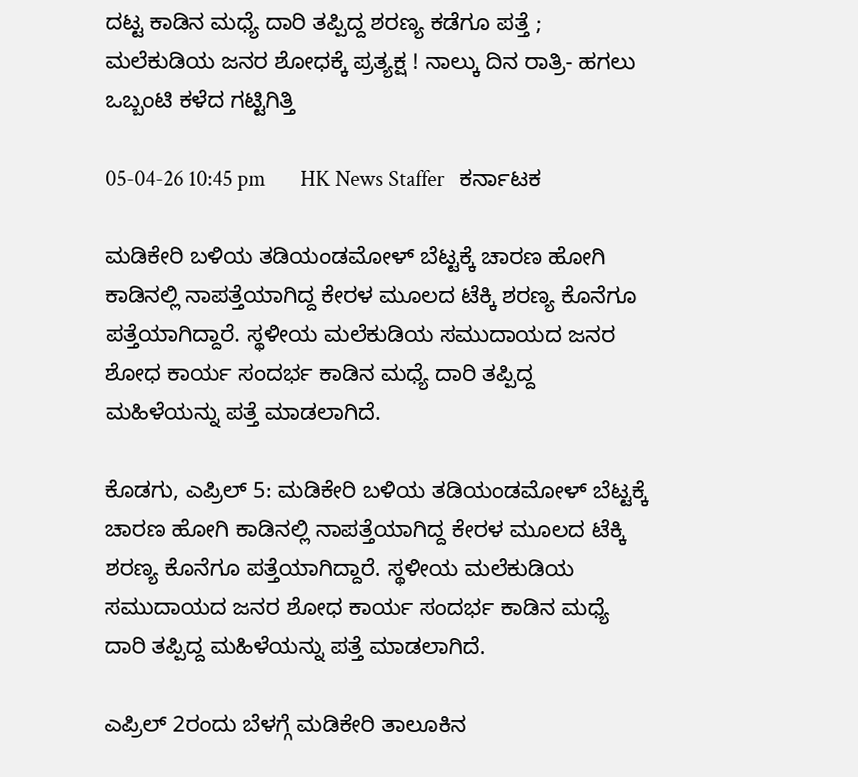ದಟ್ಟ ಕಾಡಿನ ಮಧ್ಯೆ ದಾರಿ ತಪ್ಪಿದ್ದ ಶರಣ್ಯ ಕಡೆಗೂ ಪತ್ತೆ ; ಮಲೆಕುಡಿಯ ಜನರ ಶೋಧಕ್ಕೆ ಪ್ರತ್ಯಕ್ಷ ! ನಾಲ್ಕು ದಿನ ರಾತ್ರಿ- ಹಗಲು ಒಬ್ಬಂಟಿ ಕಳೆದ ಗಟ್ಟಿಗಿತ್ತಿ

05-04-26 10:45 pm       HK News Staffer   ಕರ್ನಾಟಕ

ಮಡಿಕೇರಿ ಬಳಿಯ ತಡಿಯಂಡಮೋಳ್ ಬೆಟ್ಟಕ್ಕೆ ಚಾರಣ ಹೋಗಿ ಕಾಡಿನಲ್ಲಿ ನಾಪತ್ತೆಯಾಗಿದ್ದ ಕೇರಳ ಮೂಲದ ಟೆಕ್ಕಿ ಶರಣ್ಯ ಕೊನೆಗೂ ಪತ್ತೆಯಾಗಿದ್ದಾರೆ. ಸ್ಥಳೀಯ ಮಲೆಕುಡಿಯ ಸಮುದಾಯದ ಜನರ ಶೋಧ ಕಾರ್ಯ ಸಂದರ್ಭ ಕಾಡಿನ ಮಧ್ಯೆ ದಾರಿ ತಪ್ಪಿದ್ದ ಮಹಿಳೆಯನ್ನು ಪತ್ತೆ ಮಾಡಲಾಗಿದೆ.

ಕೊಡಗು, ಎಪ್ರಿಲ್ 5: ಮಡಿಕೇರಿ ಬಳಿಯ ತಡಿಯಂಡಮೋಳ್ ಬೆಟ್ಟಕ್ಕೆ ಚಾರಣ ಹೋಗಿ ಕಾಡಿನಲ್ಲಿ ನಾಪತ್ತೆಯಾಗಿದ್ದ ಕೇರಳ ಮೂಲದ ಟೆಕ್ಕಿ ಶರಣ್ಯ ಕೊನೆಗೂ ಪತ್ತೆಯಾಗಿದ್ದಾರೆ. ಸ್ಥಳೀಯ ಮಲೆಕುಡಿಯ ಸಮುದಾಯದ ಜನರ ಶೋಧ ಕಾರ್ಯ ಸಂದರ್ಭ ಕಾಡಿನ ಮಧ್ಯೆ ದಾರಿ ತಪ್ಪಿದ್ದ ಮಹಿಳೆಯನ್ನು ಪತ್ತೆ ಮಾಡಲಾಗಿದೆ.

ಎಪ್ರಿಲ್ 2ರಂದು ಬೆಳಗ್ಗೆ ಮಡಿಕೇರಿ ತಾಲೂಕಿನ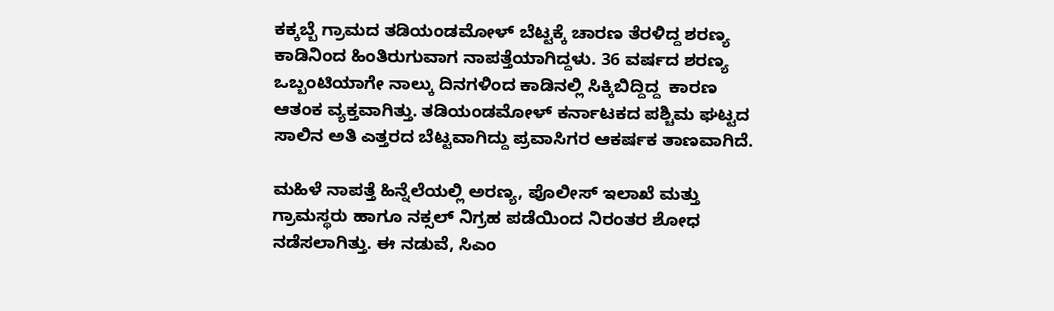ಕಕ್ಕಬ್ಬೆ ಗ್ರಾಮದ ತಡಿಯಂಡಮೋಳ್ ಬೆಟ್ಟಕ್ಕೆ ಚಾರಣ ತೆರಳಿದ್ದ ಶರಣ್ಯ ಕಾಡಿನಿಂದ ಹಿಂತಿರುಗುವಾಗ ನಾಪತ್ತೆಯಾಗಿದ್ದಳು. 36 ವರ್ಷದ ಶರಣ್ಯ ಒಬ್ಬಂಟಿಯಾಗೇ ನಾಲ್ಕು ದಿನಗಳಿಂದ ಕಾಡಿನಲ್ಲಿ ಸಿಕ್ಕಿಬಿದ್ದಿದ್ದ  ಕಾರಣ ಆತಂಕ ವ್ಯಕ್ತವಾಗಿತ್ತು. ತಡಿಯಂಡಮೋಳ್ ಕರ್ನಾಟಕದ ಪಶ್ಚಿಮ ಘಟ್ಟದ ಸಾಲಿನ ಅತಿ ಎತ್ತರದ ಬೆಟ್ಟವಾಗಿದ್ದು ಪ್ರವಾಸಿಗರ ಆಕರ್ಷಕ ತಾಣವಾಗಿದೆ.

ಮಹಿಳೆ ನಾಪತ್ತೆ ಹಿನ್ನೆಲೆಯಲ್ಲಿ ಅರಣ್ಯ, ಪೊಲೀಸ್ ಇಲಾಖೆ ಮತ್ತು ಗ್ರಾಮಸ್ಥರು ಹಾಗೂ ನಕ್ಸಲ್ ನಿಗ್ರಹ ಪಡೆಯಿಂದ ನಿರಂತರ ಶೋಧ ನಡೆಸಲಾಗಿತ್ತು. ಈ ನಡುವೆ, ಸಿಎಂ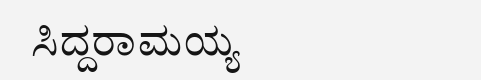ಸಿದ್ದರಾಮಯ್ಯ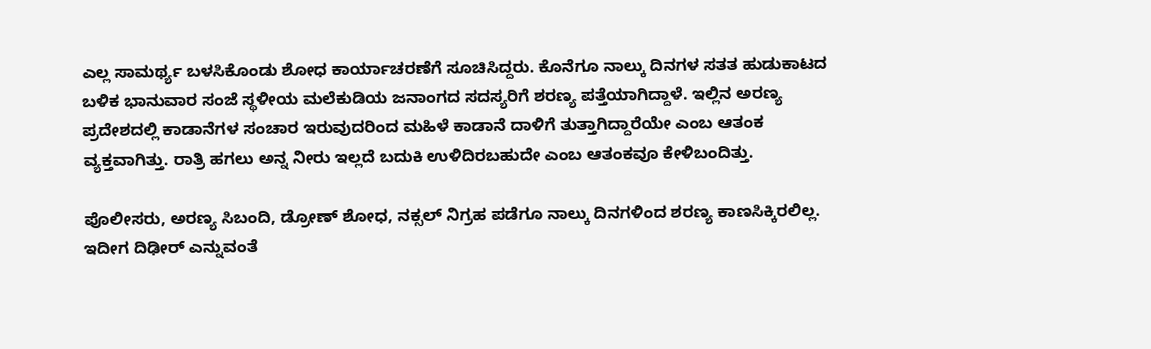ಎಲ್ಲ ಸಾಮರ್ಥ್ಯ ಬಳಸಿಕೊಂಡು ಶೋಧ ಕಾರ್ಯಾಚರಣೆಗೆ ಸೂಚಿಸಿದ್ದರು. ಕೊನೆಗೂ ನಾಲ್ಕು ದಿನಗಳ ಸತತ ಹುಡುಕಾಟದ ಬಳಿಕ ಭಾನುವಾರ ಸಂಜೆ ಸ್ಥಳೀಯ ಮಲೆಕುಡಿಯ ಜನಾಂಗದ ಸದಸ್ಯರಿಗೆ ಶರಣ್ಯ ಪತ್ತೆಯಾಗಿದ್ದಾಳೆ. ಇಲ್ಲಿನ ಅರಣ್ಯ ಪ್ರದೇಶದಲ್ಲಿ ಕಾಡಾನೆಗಳ ಸಂಚಾರ ಇರುವುದರಿಂದ ಮಹಿಳೆ ಕಾಡಾನೆ ದಾಳಿಗೆ ತುತ್ತಾಗಿದ್ದಾರೆಯೇ ಎಂಬ ಆತಂಕ ವ್ಯಕ್ತವಾಗಿತ್ತು. ರಾತ್ರಿ ಹಗಲು ಅನ್ನ ನೀರು ಇಲ್ಲದೆ ಬದುಕಿ ಉಳಿದಿರಬಹುದೇ ಎಂಬ ಆತಂಕವೂ ಕೇಳಿಬಂದಿತ್ತು.

ಪೊಲೀಸರು, ಅರಣ್ಯ ಸಿಬಂದಿ, ಡ್ರೋಣ್ ಶೋಧ, ನಕ್ಸಲ್ ನಿಗ್ರಹ ಪಡೆಗೂ ನಾಲ್ಕು ದಿನಗಳಿಂದ ಶರಣ್ಯ ಕಾಣಸಿಕ್ಕಿರಲಿಲ್ಲ. ಇದೀಗ ದಿಢೀರ್ ಎನ್ನುವಂತೆ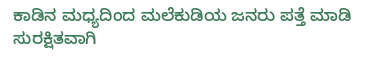ಕಾಡಿನ ಮಧ್ಯದಿಂದ ಮಲೆಕುಡಿಯ ಜನರು ಪತ್ತೆ ಮಾಡಿ ಸುರಕ್ಷಿತವಾಗಿ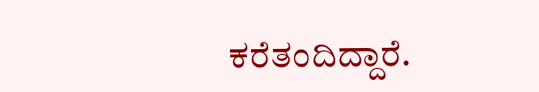ಕರೆತಂದಿದ್ದಾರೆ.